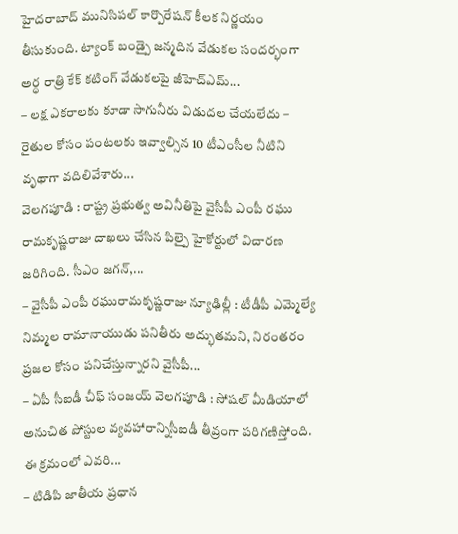హైదరాబాద్ మునిసిపల్ కార్పొరేషన్ కీలక నిర్ణయం తీసుకుంది. ట్యాంక్ బండ్పై జన్మదిన వేడుకల సందర్భంగా అర్ధ రాత్రి కేక్ కటింగ్ వేడుకలపై జీహెచ్ఎమ్...
– లక్ష ఎకరాలకు కూడా సాగునీరు విడుదల చేయలేదు – రైతుల కోసం పంటలకు ఇవ్వాల్సిన 10 టీఎంసీల నీటిని వృథాగా వదిలివేశారు...
వెలగపూడి : రాష్ట్ర ప్రభుత్వ అవినీతిపై వైసీపీ ఎంపీ రఘు రామకృష్ణరాజు దాఖలు చేసిన పిల్పై హైకోర్టులో విచారణ జరిగింది. సీఎం జగన్,...
– వైసీపీ ఎంపీ రఘురామకృష్ణరాజు న్యూఢిల్లీ : టీడీపీ ఎమ్మెల్యే నిమ్మల రామానాయుడు పనితీరు అద్భుతమని, నిరంతరం ప్రజల కోసం పనిచేస్తున్నారని వైసీపీ...
– ఏపీ సీఐడీ చీఫ్ సంజయ్ వెలగపూడి : సోషల్ మీడియాలో అనుచిత పోస్టుల వ్యవహారాన్నిసీఐడీ తీవ్రంగా పరిగణిస్తోంది. ఈ క్రమంలో ఎవరి...
– టిడిపి జాతీయ ప్రధాన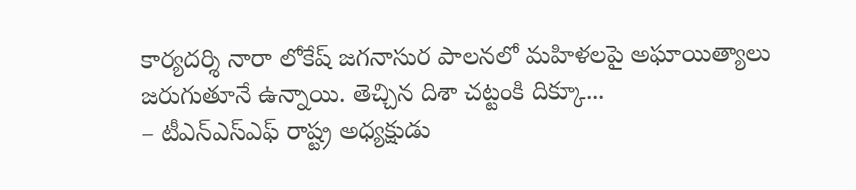కార్యదర్శి నారా లోకేష్ జగనాసుర పాలనలో మహిళలపై అఘాయిత్యాలు జరుగుతూనే ఉన్నాయి. తెచ్చిన దిశా చట్టంకి దిక్కూ...
– టీఎన్ఎస్ఎఫ్ రాష్ట్ర అధ్యక్షుడు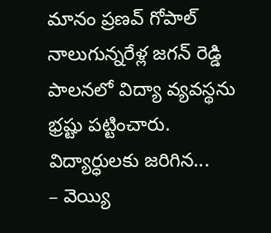మానం ప్రణవ్ గోపాల్ నాలుగున్నరేళ్ల జగన్ రెడ్డి పాలనలో విద్యా వ్యవస్థను భ్రష్టు పట్టించారు. విద్యార్ధులకు జరిగిన...
– వెయ్యి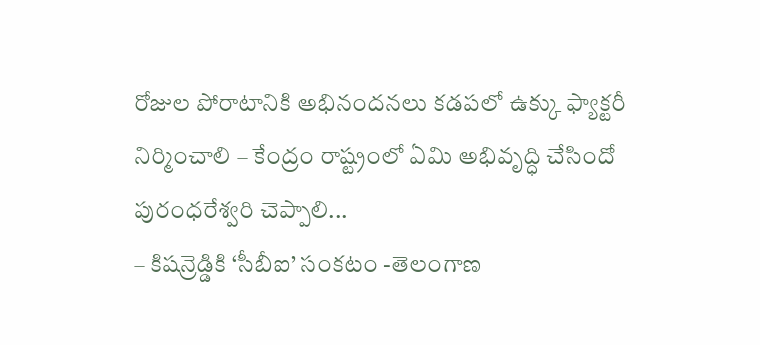రోజుల పోరాటానికి అభినందనలు కడపలో ఉక్కు ఫ్యాక్టరీ నిర్మించాలి – కేంద్రం రాష్ట్రంలో ఏమి అభివృద్ధి చేసిందో పురంధరేశ్వరి చెప్పాలి...
– కిషన్రెడ్డికి ‘సీబీఐ’ సంకటం -తెలంగాణ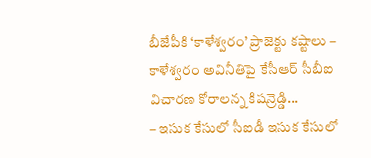బీజేపీకి ‘కాళేశ్వరం’ ప్రాజెక్టు కష్టాలు – కాళేశ్వరం అవినీతిపై కేసీఆర్ సీబీఐ విచారణ కోరాలన్న కిషన్రెడ్డి...
– ఇసుక కేసులో సీఐడీ ఇసుక కేసులో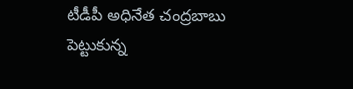టీడీపీ అధినేత చంద్రబాబు పెట్టుకున్న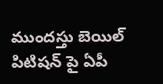ముందస్తు బెయిల్ పిటిషన్ పై ఏపీ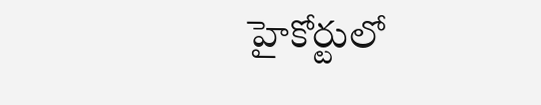హైకోర్టులో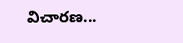విచారణ...